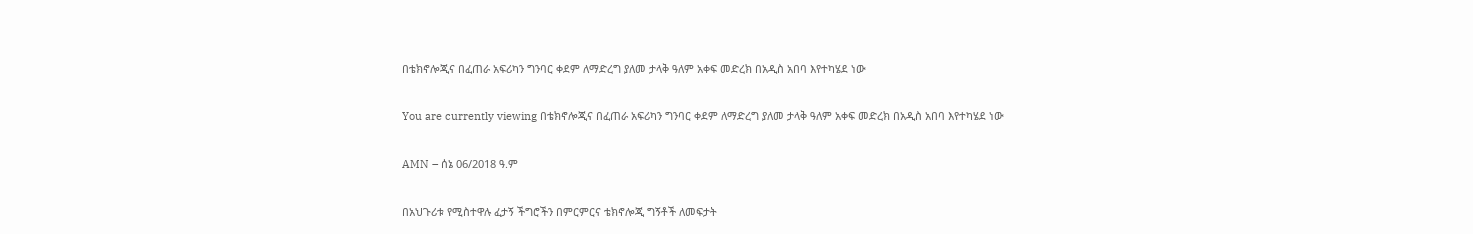በቴክኖሎጂና በፈጠራ አፍሪካን ግንባር ቀደም ለማድረግ ያለመ ታላቅ ዓለም አቀፍ መድረክ በአዲስ አበባ እየተካሄደ ነው

You are currently viewing በቴክኖሎጂና በፈጠራ አፍሪካን ግንባር ቀደም ለማድረግ ያለመ ታላቅ ዓለም አቀፍ መድረክ በአዲስ አበባ እየተካሄደ ነው

AMN – ሰኔ 06/2018 ዓ.ም

በአህጉሪቱ የሚስተዋሉ ፈታኝ ችግሮችን በምርምርና ቴክኖሎጂ ግኝቶች ለመፍታት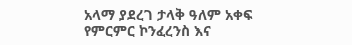አላማ ያደረገ ታላቅ ዓለም አቀፍ የምርምር ኮንፈረንስ እና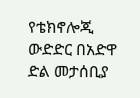የቴክኖሎጂ ውድድር በአድዋ ድል መታሰቢያ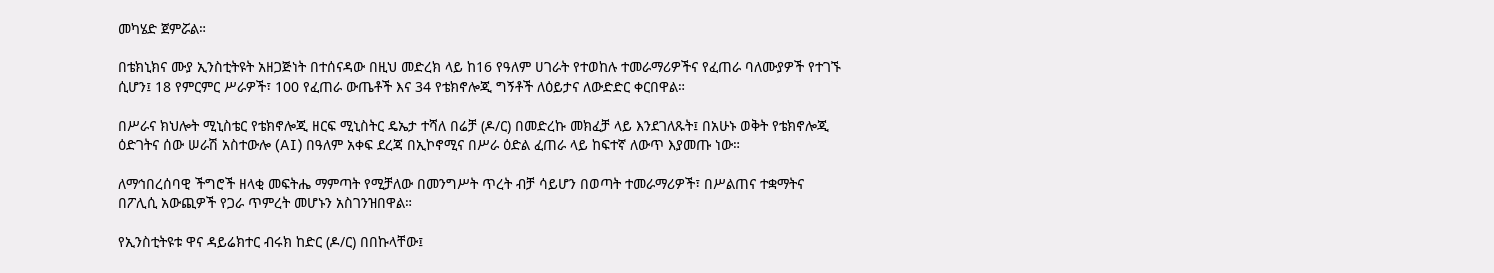መካሄድ ጀምሯል።

በቴክኒክና ሙያ ኢንስቲትዩት አዘጋጅነት በተሰናዳው በዚህ መድረክ ላይ ከ16 የዓለም ሀገራት የተወከሉ ተመራማሪዎችና የፈጠራ ባለሙያዎች የተገኙ ሲሆን፤ 18 የምርምር ሥራዎች፣ 100 የፈጠራ ውጤቶች እና 34 የቴክኖሎጂ ግኝቶች ለዕይታና ለውድድር ቀርበዋል።

በሥራና ክህሎት ሚኒስቴር የቴክኖሎጂ ዘርፍ ሚኒስትር ዴኤታ ተሻለ በሬቻ (ዶ/ር) በመድረኩ መክፈቻ ላይ እንደገለጹት፤ በአሁኑ ወቅት የቴክኖሎጂ ዕድገትና ሰው ሠራሽ አስተውሎ (AI) በዓለም አቀፍ ደረጃ በኢኮኖሚና በሥራ ዕድል ፈጠራ ላይ ከፍተኛ ለውጥ እያመጡ ነው።

ለማኅበረሰባዊ ችግሮች ዘላቂ መፍትሔ ማምጣት የሚቻለው በመንግሥት ጥረት ብቻ ሳይሆን በወጣት ተመራማሪዎች፣ በሥልጠና ተቋማትና በፖሊሲ አውጪዎች የጋራ ጥምረት መሆኑን አስገንዝበዋል።

የኢንስቲትዩቱ ዋና ዳይሬክተር ብሩክ ከድር (ዶ/ር) በበኩላቸው፤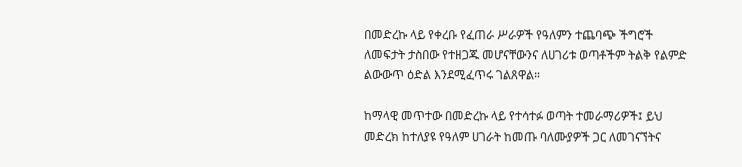በመድረኩ ላይ የቀረቡ የፈጠራ ሥራዎች የዓለምን ተጨባጭ ችግሮች ለመፍታት ታስበው የተዘጋጁ መሆናቸውንና ለሀገሪቱ ወጣቶችም ትልቅ የልምድ ልውውጥ ዕድል እንደሚፈጥሩ ገልጸዋል።

ከማላዊ መጥተው በመድረኩ ላይ የተሳተፉ ወጣት ተመራማሪዎች፤ ይህ መድረክ ከተለያዩ የዓለም ሀገራት ከመጡ ባለሙያዎች ጋር ለመገናኘትና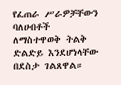የፈጠራ ሥራዎቻቸውን ባለሀብቶች ለማስተዋወቅ ትልቅ ድልድይ እንደሆነላቸው በደስታ ገልጸዋል።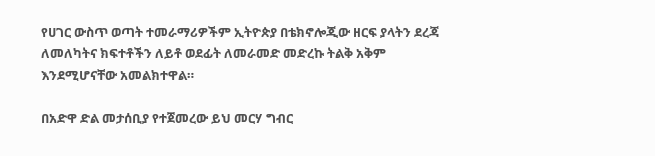የሀገር ውስጥ ወጣት ተመራማሪዎችም ኢትዮጵያ በቴክኖሎጂው ዘርፍ ያላትን ደረጃ ለመለካትና ክፍተቶችን ለይቶ ወደፊት ለመራመድ መድረኩ ትልቅ አቅም እንደሚሆናቸው አመልክተዋል።

በአድዋ ድል መታሰቢያ የተጀመረው ይህ መርሃ ግብር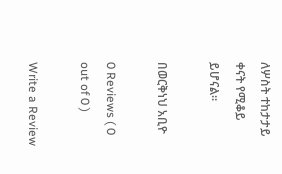ለሦስት ተከታታይ ቀናት የሚቆይ ይሆናል።

በወርቅነህ አቢዮ

0 Reviews ( 0 out of 0 )

Write a Review